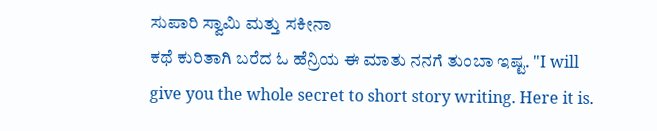ಸುಪಾರಿ ಸ್ವಾಮಿ ಮತ್ತು ಸಕೀನಾ
ಕಥೆ ಕುರಿತಾಗಿ ಬರೆದ ಓ ಹೆನ್ರಿಯ ಈ ಮಾತು ನನಗೆ ತುಂಬಾ ಇಷ್ಟ. "I will give you the whole secret to short story writing. Here it is.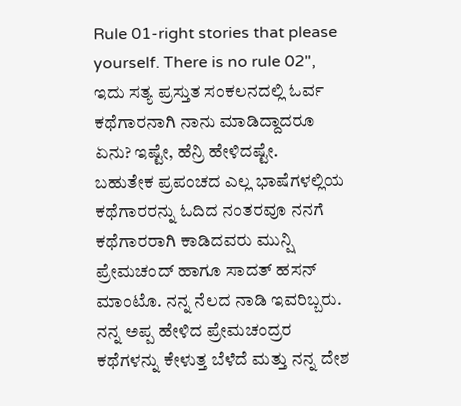Rule 01-right stories that please yourself. There is no rule 02", ಇದು ಸತ್ಯ ಪ್ರಸ್ತುತ ಸಂಕಲನದಲ್ಲಿ ಓರ್ವ ಕಥೆಗಾರನಾಗಿ ನಾನು ಮಾಡಿದ್ದಾದರೂ ಏನು? ಇಷ್ಟೇ, ಹೆನ್ರಿ ಹೇಳಿದಷ್ಟೇ.
ಬಹುತೇಕ ಪ್ರಪಂಚದ ಎಲ್ಲ ಭಾಷೆಗಳಲ್ಲಿಯ ಕಥೆಗಾರರನ್ನು ಓದಿದ ನಂತರವೂ ನನಗೆ ಕಥೆಗಾರರಾಗಿ ಕಾಡಿದವರು ಮುನ್ಷಿ ಪ್ರೇಮಚಂದ್ ಹಾಗೂ ಸಾದತ್ ಹಸನ್ ಮಾಂಟೊ. ನನ್ನ ನೆಲದ ನಾಡಿ ಇವರಿಬ್ಬರು. ನನ್ನ ಅಪ್ಪ ಹೇಳಿದ ಪ್ರೇಮಚಂದ್ರರ ಕಥೆಗಳನ್ನು ಕೇಳುತ್ತ ಬೆಳೆದೆ ಮತ್ತು ನನ್ನ ದೇಶ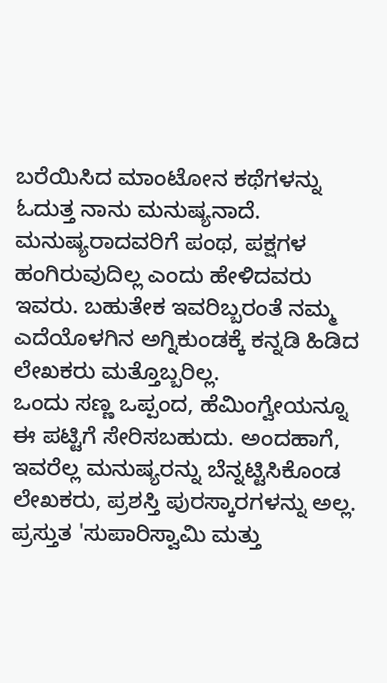ಬರೆಯಿಸಿದ ಮಾಂಟೋನ ಕಥೆಗಳನ್ನು ಓದುತ್ತ ನಾನು ಮನುಷ್ಯನಾದೆ. ಮನುಷ್ಯರಾದವರಿಗೆ ಪಂಥ, ಪಕ್ಷಗಳ ಹಂಗಿರುವುದಿಲ್ಲ ಎಂದು ಹೇಳಿದವರು ಇವರು. ಬಹುತೇಕ ಇವರಿಬ್ಬರಂತೆ ನಮ್ಮ ಎದೆಯೊಳಗಿನ ಅಗ್ನಿಕುಂಡಕ್ಕೆ ಕನ್ನಡಿ ಹಿಡಿದ ಲೇಖಕರು ಮತ್ತೊಬ್ಬರಿಲ್ಲ.
ಒಂದು ಸಣ್ಣ ಒಪ್ಪಂದ, ಹೆಮಿಂಗ್ವೇಯನ್ನೂ ಈ ಪಟ್ಟಿಗೆ ಸೇರಿಸಬಹುದು. ಅಂದಹಾಗೆ, ಇವರೆಲ್ಲ ಮನುಷ್ಯರನ್ನು ಬೆನ್ನಟ್ಟಿಸಿಕೊಂಡ ಲೇಖಕರು, ಪ್ರಶಸ್ತಿ ಪುರಸ್ಕಾರಗಳನ್ನು ಅಲ್ಲ.
ಪ್ರಸ್ತುತ 'ಸುಪಾರಿಸ್ವಾಮಿ ಮತ್ತು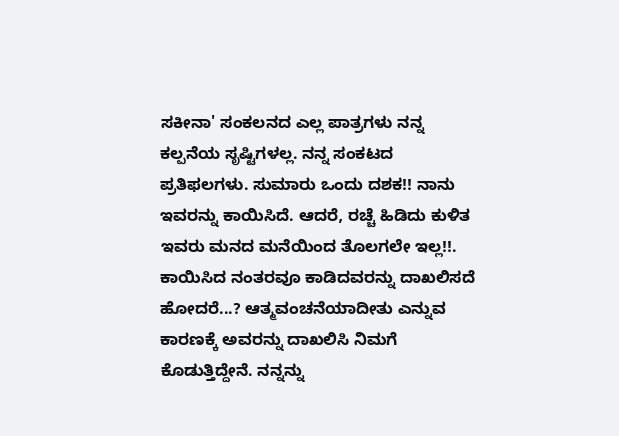ಸಕೀನಾ' ಸಂಕಲನದ ಎಲ್ಲ ಪಾತ್ರಗಳು ನನ್ನ ಕಲ್ಪನೆಯ ಸೃಷ್ಟಿಗಳಲ್ಲ. ನನ್ನ ಸಂಕಟದ ಪ್ರತಿಫಲಗಳು. ಸುಮಾರು ಒಂದು ದಶಕ!! ನಾನು ಇವರನ್ನು ಕಾಯಿಸಿದೆ. ಆದರೆ, ರಚ್ಚೆ ಹಿಡಿದು ಕುಳಿತ ಇವರು ಮನದ ಮನೆಯಿಂದ ತೊಲಗಲೇ ಇಲ್ಲ!!.
ಕಾಯಿಸಿದ ನಂತರವೂ ಕಾಡಿದವರನ್ನು ದಾಖಲಿಸದೆ ಹೋದರೆ...? ಆತ್ಮವಂಚನೆಯಾದೀತು ಎನ್ನುವ ಕಾರಣಕ್ಕೆ ಅವರನ್ನು ದಾಖಲಿಸಿ ನಿಮಗೆ ಕೊಡುತ್ತಿದ್ದೇನೆ. ನನ್ನನ್ನು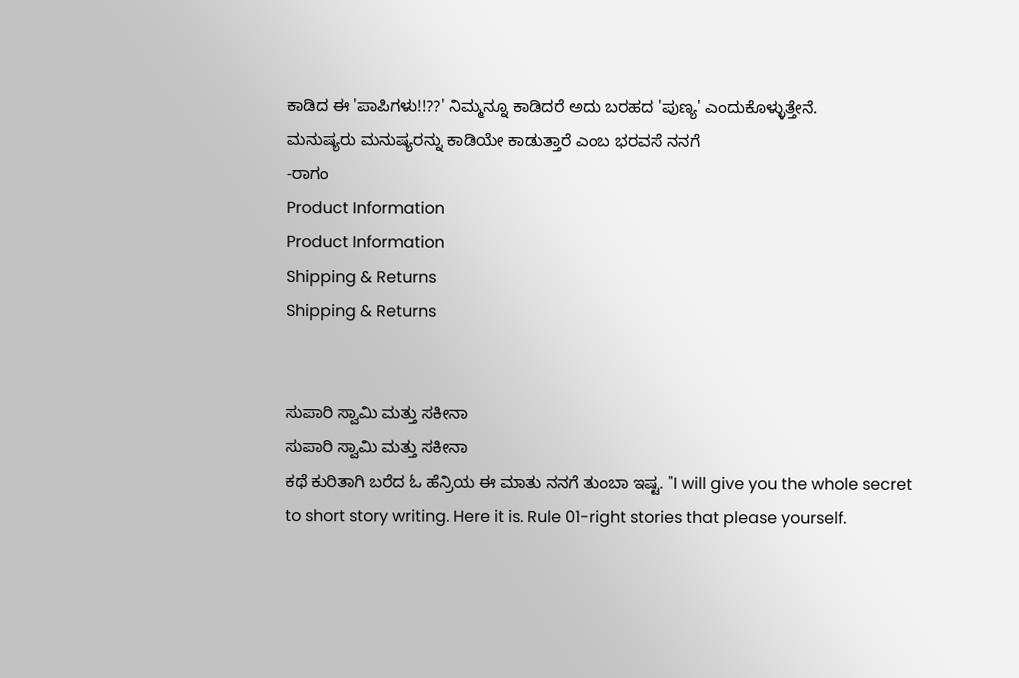ಕಾಡಿದ ಈ 'ಪಾಪಿಗಳು!!??' ನಿಮ್ಮನ್ನೂ ಕಾಡಿದರೆ ಅದು ಬರಹದ 'ಪುಣ್ಯ' ಎಂದುಕೊಳ್ಳುತ್ತೇನೆ.
ಮನುಷ್ಯರು ಮನುಷ್ಯರನ್ನು ಕಾಡಿಯೇ ಕಾಡುತ್ತಾರೆ ಎಂಬ ಭರವಸೆ ನನಗೆ
-ರಾಗಂ
Product Information
Product Information
Shipping & Returns
Shipping & Returns


ಸುಪಾರಿ ಸ್ವಾಮಿ ಮತ್ತು ಸಕೀನಾ
ಸುಪಾರಿ ಸ್ವಾಮಿ ಮತ್ತು ಸಕೀನಾ
ಕಥೆ ಕುರಿತಾಗಿ ಬರೆದ ಓ ಹೆನ್ರಿಯ ಈ ಮಾತು ನನಗೆ ತುಂಬಾ ಇಷ್ಟ. "I will give you the whole secret to short story writing. Here it is. Rule 01-right stories that please yourself.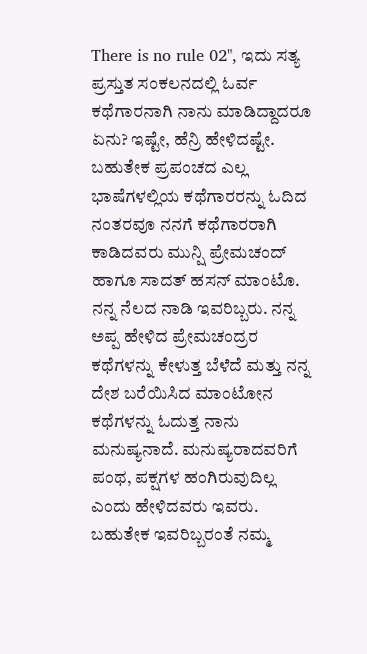There is no rule 02", ಇದು ಸತ್ಯ ಪ್ರಸ್ತುತ ಸಂಕಲನದಲ್ಲಿ ಓರ್ವ ಕಥೆಗಾರನಾಗಿ ನಾನು ಮಾಡಿದ್ದಾದರೂ ಏನು? ಇಷ್ಟೇ, ಹೆನ್ರಿ ಹೇಳಿದಷ್ಟೇ.
ಬಹುತೇಕ ಪ್ರಪಂಚದ ಎಲ್ಲ ಭಾಷೆಗಳಲ್ಲಿಯ ಕಥೆಗಾರರನ್ನು ಓದಿದ ನಂತರವೂ ನನಗೆ ಕಥೆಗಾರರಾಗಿ ಕಾಡಿದವರು ಮುನ್ಷಿ ಪ್ರೇಮಚಂದ್ ಹಾಗೂ ಸಾದತ್ ಹಸನ್ ಮಾಂಟೊ. ನನ್ನ ನೆಲದ ನಾಡಿ ಇವರಿಬ್ಬರು. ನನ್ನ ಅಪ್ಪ ಹೇಳಿದ ಪ್ರೇಮಚಂದ್ರರ ಕಥೆಗಳನ್ನು ಕೇಳುತ್ತ ಬೆಳೆದೆ ಮತ್ತು ನನ್ನ ದೇಶ ಬರೆಯಿಸಿದ ಮಾಂಟೋನ ಕಥೆಗಳನ್ನು ಓದುತ್ತ ನಾನು ಮನುಷ್ಯನಾದೆ. ಮನುಷ್ಯರಾದವರಿಗೆ ಪಂಥ, ಪಕ್ಷಗಳ ಹಂಗಿರುವುದಿಲ್ಲ ಎಂದು ಹೇಳಿದವರು ಇವರು. ಬಹುತೇಕ ಇವರಿಬ್ಬರಂತೆ ನಮ್ಮ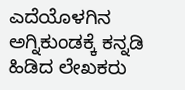ಎದೆಯೊಳಗಿನ ಅಗ್ನಿಕುಂಡಕ್ಕೆ ಕನ್ನಡಿ ಹಿಡಿದ ಲೇಖಕರು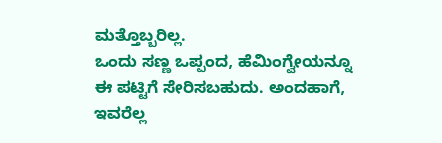ಮತ್ತೊಬ್ಬರಿಲ್ಲ.
ಒಂದು ಸಣ್ಣ ಒಪ್ಪಂದ, ಹೆಮಿಂಗ್ವೇಯನ್ನೂ ಈ ಪಟ್ಟಿಗೆ ಸೇರಿಸಬಹುದು. ಅಂದಹಾಗೆ, ಇವರೆಲ್ಲ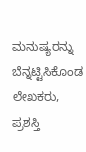ಮನುಷ್ಯರನ್ನು ಬೆನ್ನಟ್ಟಿಸಿಕೊಂಡ ಲೇಖಕರು, ಪ್ರಶಸ್ತಿ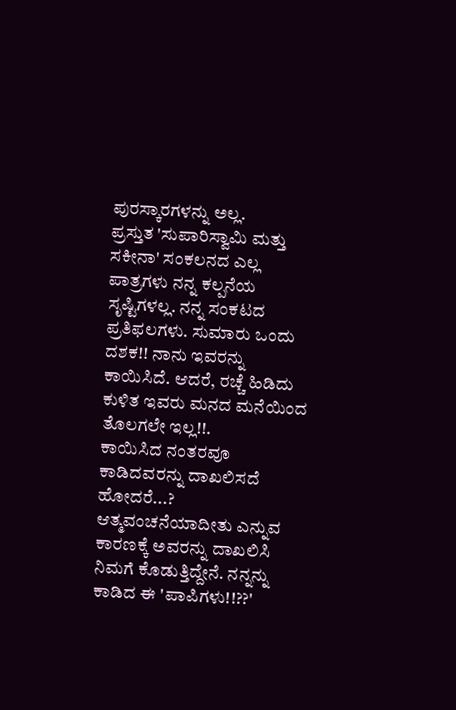ಪುರಸ್ಕಾರಗಳನ್ನು ಅಲ್ಲ.
ಪ್ರಸ್ತುತ 'ಸುಪಾರಿಸ್ವಾಮಿ ಮತ್ತು ಸಕೀನಾ' ಸಂಕಲನದ ಎಲ್ಲ ಪಾತ್ರಗಳು ನನ್ನ ಕಲ್ಪನೆಯ ಸೃಷ್ಟಿಗಳಲ್ಲ. ನನ್ನ ಸಂಕಟದ ಪ್ರತಿಫಲಗಳು. ಸುಮಾರು ಒಂದು ದಶಕ!! ನಾನು ಇವರನ್ನು ಕಾಯಿಸಿದೆ. ಆದರೆ, ರಚ್ಚೆ ಹಿಡಿದು ಕುಳಿತ ಇವರು ಮನದ ಮನೆಯಿಂದ ತೊಲಗಲೇ ಇಲ್ಲ!!.
ಕಾಯಿಸಿದ ನಂತರವೂ ಕಾಡಿದವರನ್ನು ದಾಖಲಿಸದೆ ಹೋದರೆ...? ಆತ್ಮವಂಚನೆಯಾದೀತು ಎನ್ನುವ ಕಾರಣಕ್ಕೆ ಅವರನ್ನು ದಾಖಲಿಸಿ ನಿಮಗೆ ಕೊಡುತ್ತಿದ್ದೇನೆ. ನನ್ನನ್ನು ಕಾಡಿದ ಈ 'ಪಾಪಿಗಳು!!??'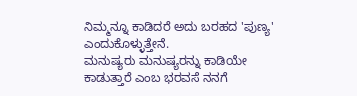ನಿಮ್ಮನ್ನೂ ಕಾಡಿದರೆ ಅದು ಬರಹದ 'ಪುಣ್ಯ' ಎಂದುಕೊಳ್ಳುತ್ತೇನೆ.
ಮನುಷ್ಯರು ಮನುಷ್ಯರನ್ನು ಕಾಡಿಯೇ ಕಾಡುತ್ತಾರೆ ಎಂಬ ಭರವಸೆ ನನಗೆ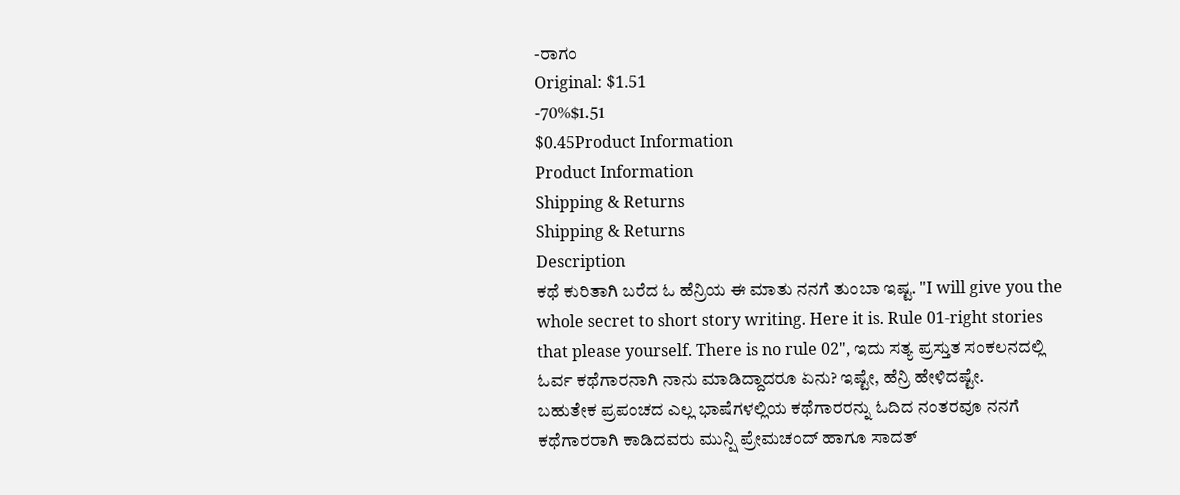-ರಾಗಂ
Original: $1.51
-70%$1.51
$0.45Product Information
Product Information
Shipping & Returns
Shipping & Returns
Description
ಕಥೆ ಕುರಿತಾಗಿ ಬರೆದ ಓ ಹೆನ್ರಿಯ ಈ ಮಾತು ನನಗೆ ತುಂಬಾ ಇಷ್ಟ. "I will give you the whole secret to short story writing. Here it is. Rule 01-right stories that please yourself. There is no rule 02", ಇದು ಸತ್ಯ ಪ್ರಸ್ತುತ ಸಂಕಲನದಲ್ಲಿ ಓರ್ವ ಕಥೆಗಾರನಾಗಿ ನಾನು ಮಾಡಿದ್ದಾದರೂ ಏನು? ಇಷ್ಟೇ, ಹೆನ್ರಿ ಹೇಳಿದಷ್ಟೇ.
ಬಹುತೇಕ ಪ್ರಪಂಚದ ಎಲ್ಲ ಭಾಷೆಗಳಲ್ಲಿಯ ಕಥೆಗಾರರನ್ನು ಓದಿದ ನಂತರವೂ ನನಗೆ ಕಥೆಗಾರರಾಗಿ ಕಾಡಿದವರು ಮುನ್ಷಿ ಪ್ರೇಮಚಂದ್ ಹಾಗೂ ಸಾದತ್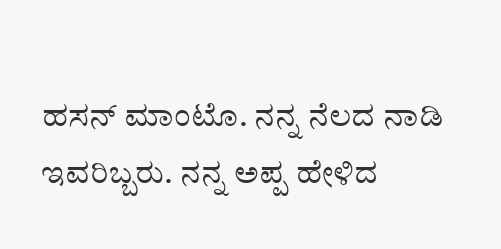ಹಸನ್ ಮಾಂಟೊ. ನನ್ನ ನೆಲದ ನಾಡಿ ಇವರಿಬ್ಬರು. ನನ್ನ ಅಪ್ಪ ಹೇಳಿದ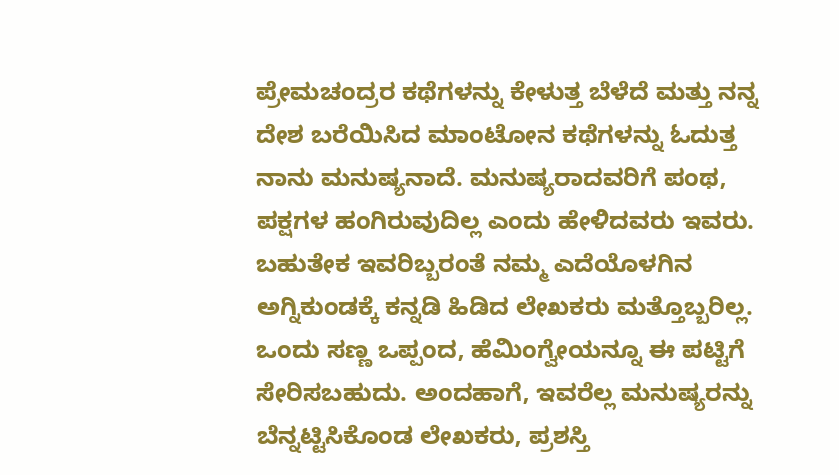ಪ್ರೇಮಚಂದ್ರರ ಕಥೆಗಳನ್ನು ಕೇಳುತ್ತ ಬೆಳೆದೆ ಮತ್ತು ನನ್ನ ದೇಶ ಬರೆಯಿಸಿದ ಮಾಂಟೋನ ಕಥೆಗಳನ್ನು ಓದುತ್ತ ನಾನು ಮನುಷ್ಯನಾದೆ. ಮನುಷ್ಯರಾದವರಿಗೆ ಪಂಥ, ಪಕ್ಷಗಳ ಹಂಗಿರುವುದಿಲ್ಲ ಎಂದು ಹೇಳಿದವರು ಇವರು. ಬಹುತೇಕ ಇವರಿಬ್ಬರಂತೆ ನಮ್ಮ ಎದೆಯೊಳಗಿನ ಅಗ್ನಿಕುಂಡಕ್ಕೆ ಕನ್ನಡಿ ಹಿಡಿದ ಲೇಖಕರು ಮತ್ತೊಬ್ಬರಿಲ್ಲ.
ಒಂದು ಸಣ್ಣ ಒಪ್ಪಂದ, ಹೆಮಿಂಗ್ವೇಯನ್ನೂ ಈ ಪಟ್ಟಿಗೆ ಸೇರಿಸಬಹುದು. ಅಂದಹಾಗೆ, ಇವರೆಲ್ಲ ಮನುಷ್ಯರನ್ನು ಬೆನ್ನಟ್ಟಿಸಿಕೊಂಡ ಲೇಖಕರು, ಪ್ರಶಸ್ತಿ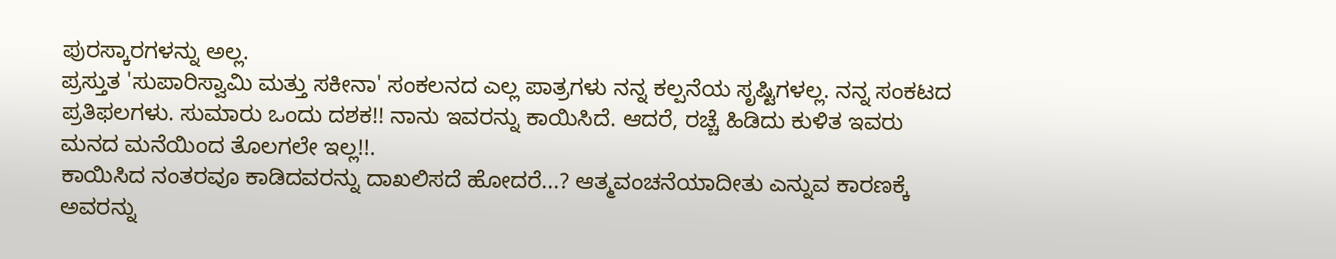ಪುರಸ್ಕಾರಗಳನ್ನು ಅಲ್ಲ.
ಪ್ರಸ್ತುತ 'ಸುಪಾರಿಸ್ವಾಮಿ ಮತ್ತು ಸಕೀನಾ' ಸಂಕಲನದ ಎಲ್ಲ ಪಾತ್ರಗಳು ನನ್ನ ಕಲ್ಪನೆಯ ಸೃಷ್ಟಿಗಳಲ್ಲ. ನನ್ನ ಸಂಕಟದ ಪ್ರತಿಫಲಗಳು. ಸುಮಾರು ಒಂದು ದಶಕ!! ನಾನು ಇವರನ್ನು ಕಾಯಿಸಿದೆ. ಆದರೆ, ರಚ್ಚೆ ಹಿಡಿದು ಕುಳಿತ ಇವರು ಮನದ ಮನೆಯಿಂದ ತೊಲಗಲೇ ಇಲ್ಲ!!.
ಕಾಯಿಸಿದ ನಂತರವೂ ಕಾಡಿದವರನ್ನು ದಾಖಲಿಸದೆ ಹೋದರೆ...? ಆತ್ಮವಂಚನೆಯಾದೀತು ಎನ್ನುವ ಕಾರಣಕ್ಕೆ ಅವರನ್ನು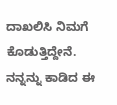ದಾಖಲಿಸಿ ನಿಮಗೆ ಕೊಡುತ್ತಿದ್ದೇನೆ. ನನ್ನನ್ನು ಕಾಡಿದ ಈ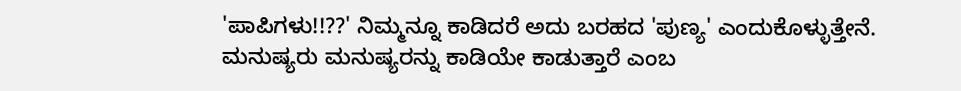'ಪಾಪಿಗಳು!!??' ನಿಮ್ಮನ್ನೂ ಕಾಡಿದರೆ ಅದು ಬರಹದ 'ಪುಣ್ಯ' ಎಂದುಕೊಳ್ಳುತ್ತೇನೆ.
ಮನುಷ್ಯರು ಮನುಷ್ಯರನ್ನು ಕಾಡಿಯೇ ಕಾಡುತ್ತಾರೆ ಎಂಬ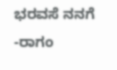ಭರವಸೆ ನನಗೆ
-ರಾಗಂ